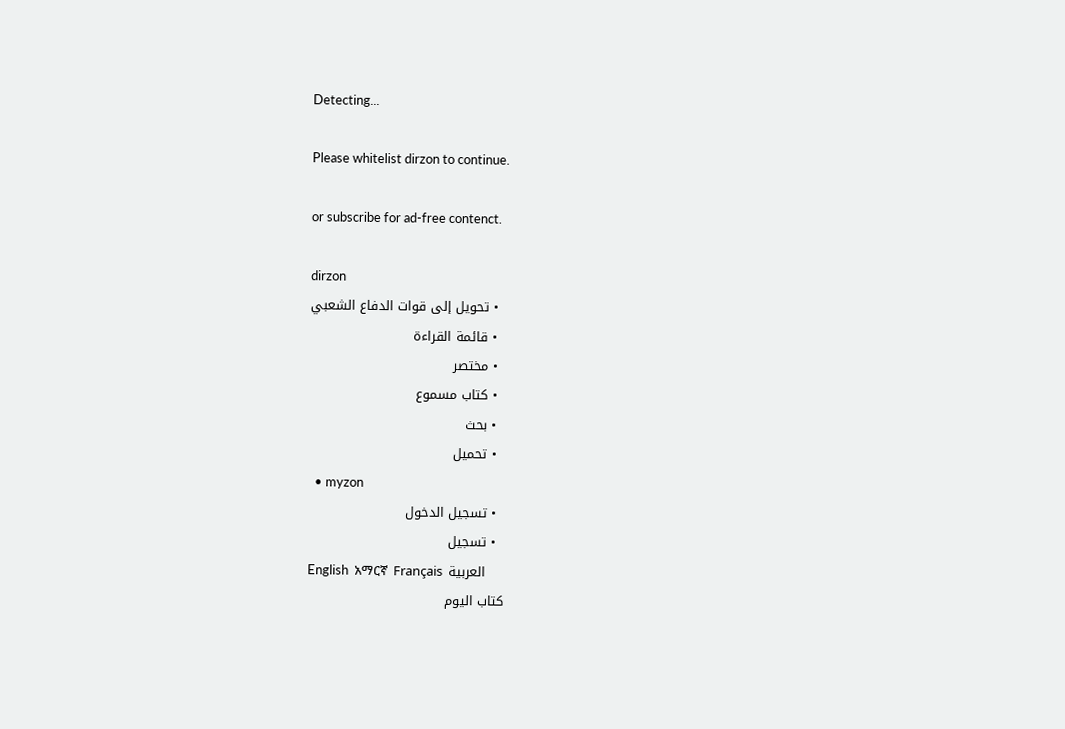Detecting...

Please whitelist dirzon to continue.

or subscribe for ad-free contenct.

dirzon
  • تحويل إلى قوات الدفاع الشعبي
  • قائمة القراءة
  • مختصر
  • كتاب مسموع
  • بحث
  • تحميل
  • myzon
  • تسجيل الدخول
  • تسجيل
English  አማርኛ  Français  العربية
كتاب اليوم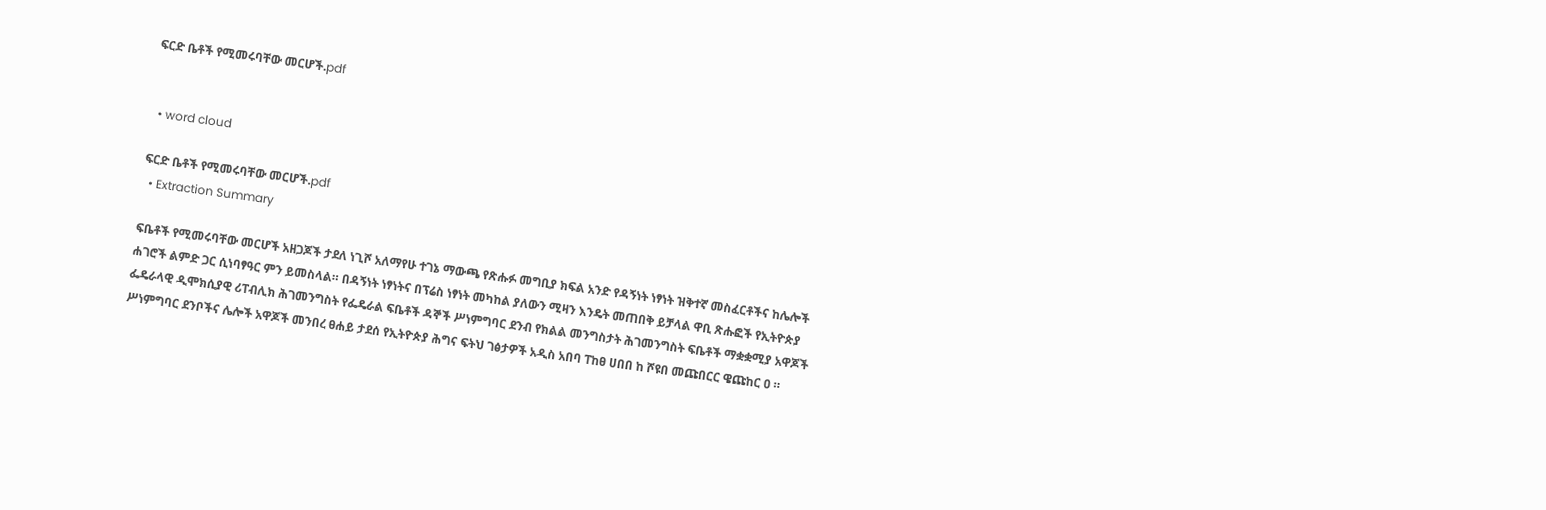ፍርድ ቤቶች የሚመሩባቸው መርሆች.pdf


  • word cloud

ፍርድ ቤቶች የሚመሩባቸው መርሆች.pdf
  • Extraction Summary

ፍቤቶች የሚመሩባቸው መርሆች አዘጋጆች ታደለ ነጊሾ አለማየሁ ተገኔ ማውጫ የጽሑፉ መግቢያ ክፍል አንድ የዳኝነት ነፃነት ዝቅተኛ መስፈርቶችና ከሌሎች ሐገሮች ልምድ ጋር ሲነባፃዓር ምን ይመስላል። በዳኝነት ነፃነትና በፕሬስ ነፃነት መካከል ያለውን ሚዛን እንዴት መጠበቅ ይቻላል ዋቢ ጽሑፎች የኢትዮጵያ ፌዴራላዊ ዲሞክሲያዊ ሪፐብሊክ ሕገመንግስት የፌዴራል ፍቤቶች ዳኞች ሥነምግባር ደንብ የክልል መንግስታት ሕገመንግስት ፍቤቶች ማቋቋሚያ አዋጆች ሥነምግባር ደንቦችና ሌሎች አዋጆች መንበረ ፀሐይ ታደሰ የኢትዮጵያ ሕግና ፍትህ ገፅታዎች አዲስ አበባ ፐከፀ ሀበበ ከ ሾዩበ መጩበርር ዌጩከር ዐ ።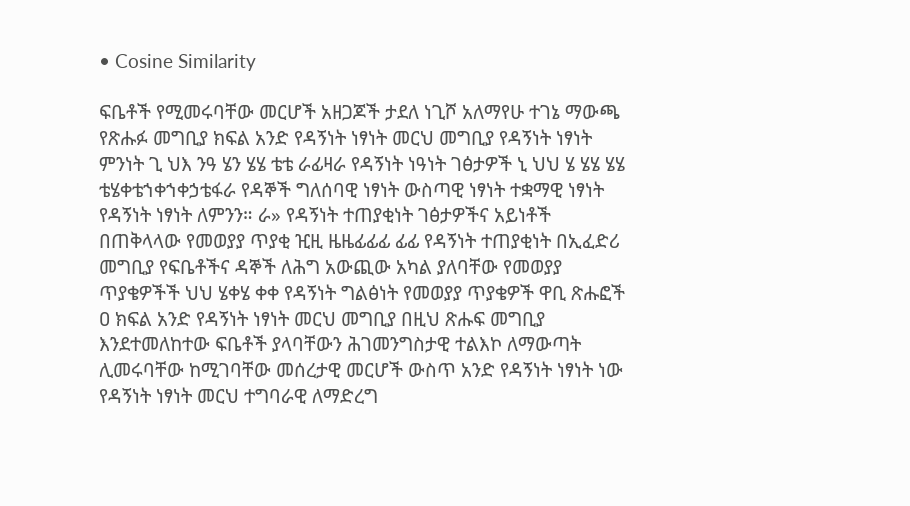• Cosine Similarity

ፍቤቶች የሚመሩባቸው መርሆች አዘጋጆች ታደለ ነጊሾ አለማየሁ ተገኔ ማውጫ የጽሑፉ መግቢያ ክፍል አንድ የዳኝነት ነፃነት መርህ መግቢያ የዳኝነት ነፃነት ምንነት ጊ ህእ ንዓ ሄን ሄሄ ቴቴ ራፊዛራ የዳኝነት ነዓነት ገፅታዎች ኒ ህህ ሄ ሄሄ ሄሄ ቴሄቀቴኀቀኀቀኃቴፋራ የዳኞች ግለሰባዊ ነፃነት ውስጣዊ ነፃነት ተቋማዊ ነፃነት የዳኝነት ነፃነት ለምንን። ራ» የዳኝነት ተጠያቂነት ገፅታዎችና አይነቶች በጠቅላላው የመወያያ ጥያቂ ዢዚ ዜዜፊፊፊ ፊፊ የዳኝነት ተጠያቂነት በኢፈድሪ መግቢያ የፍቤቶችና ዳኞች ለሕግ አውጪው አካል ያለባቸው የመወያያ ጥያቄዎችች ህህ ሄቀሄ ቀቀ የዳኝነት ግልፅነት የመወያያ ጥያቄዎች ዋቢ ጽሑፎች ዐ ክፍል አንድ የዳኝነት ነፃነት መርህ መግቢያ በዚህ ጽሑፍ መግቢያ እንደተመለከተው ፍቤቶች ያላባቸውን ሕገመንግስታዊ ተልእኮ ለማውጣት ሊመሩባቸው ከሚገባቸው መሰረታዊ መርሆች ውስጥ አንድ የዳኝነት ነፃነት ነው የዳኝነት ነፃነት መርህ ተግባራዊ ለማድረግ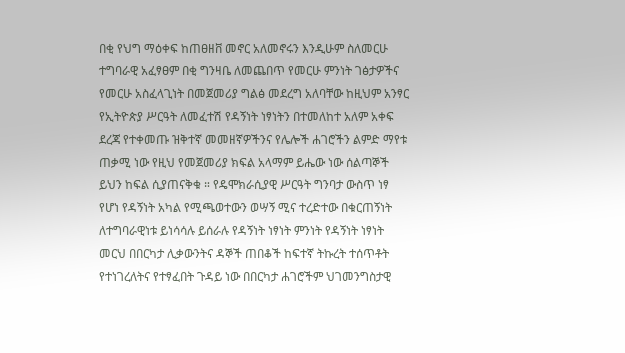በቂ የህግ ማዕቀፍ ከጠፀዘቨ መኖር አለመኖሩን እንዲሁም ስለመርሁ ተግባራዊ አፈፃፀም በቂ ግንዛቤ ለመጨበጥ የመርሁ ምንነት ገፅታዎችና የመርሁ አስፈላጊነት በመጀመሪያ ግልፅ መደረግ አለባቸው ከዚህም አንፃር የኢትዮጵያ ሥርዓት ለመፈተሽ የዳኝነት ነፃነትን በተመለከተ አለም አቀፍ ደረጃ የተቀመጡ ዝቅተኛ መመዘኛዎችንና የሌሎች ሐገሮችን ልምድ ማየቱ ጠቃሚ ነው የዚህ የመጀመሪያ ክፍል አላማም ይሔው ነው ሰልጣኞች ይህን ከፍል ሲያጠናቅቁ ። የዴሞክራሲያዊ ሥርዓት ግንባታ ውስጥ ነፃ የሆነ የዳኝነት አካል የሚጫወተውን ወሣኝ ሚና ተረድተው በቁርጠኝነት ለተግባራዊነቱ ይነሳሳሉ ይሰራሉ የዳኝነት ነፃነት ምንነት የዳኝነት ነፃነት መርህ በበርካታ ሊቃውንትና ዳኞች ጠበቆች ከፍተኛ ትኩረት ተሰጥቶት የተነገረለትና የተፃፈበት ጉዳይ ነው በበርካታ ሐገሮችም ህገመንግስታዊ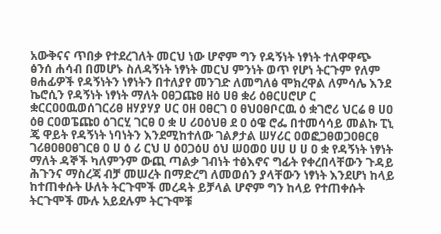አውቅናና ጥበቃ የተደረገለት መርህ ነው ሆኖም ግን የዳኝነት ነፃነት ተለዋዋጭ ፅንሰ ሐሳብ በመሆኑ ስለዳኝነት ነፃነት መርህ ምንነት ወጥ የሆነ ትርጉም የለም ፀሐፊዎች የዳኝነትን ነፃነትን በተለያየ መንገድ ለመግለፅ ሞክረዋል ለምሳሌ እንደ ኬሮሲን የዳኝነት ነፃነት ማለት ዐፀጋጩፀ ዘዕ ሀፀ ቋሪ ዕፀርሀሮሆ ር ቋርርዐዐዉወሰገርሪፀ ዘሃያሃያ ሀር ዐዘ ዐፀርገ ዐ ፀህዐፀቦርዉ ዕ ቋገሮሪ ህርሬ ፀ ሀዐ ዕፀ ርዐወፔጩዐ ዕገርሂ ገርፀ ዐ ቋ ሀ ሪዐዕህፀ ደ ዐ ዕዌ ሮፌ በተመሳሳይ መልኩ ፒኒ ጄ ዋይት የዳኝነት ነባነትን እንደሚከተለው ገልፆታል ሠሃሪር ዐወፎጋፀወጋዐፀርፀ ገሪፀዐፀዐፀገርፀ ዐ ሀ ዕ ሪ ርህ ሀ ዕዐጋዕሀ ዕህ ሠዐወዐ ሀሀ ሀ ሀ ዐ ቋ የዳኝነት ነፃነት ማለት ዳኞች ካለምንም ውጪ ጣልቃ ገብነት ተፅእኖና ግፊት የቀረበላቸውን ጉዳይ ሕጉንና ማስረጃ ብቻ መሠረት በማድረግ ለመወሰን ያላቸውን ነፃነት እንደሆነ ከላይ ከተጠቀሱት ሁለት ትርጉሞች መረዳት ይቻላል ሆኖም ግን ከላይ የተጠቀሱት ትርጉሞች ሙሉ አይደሉም ትርጉሞቹ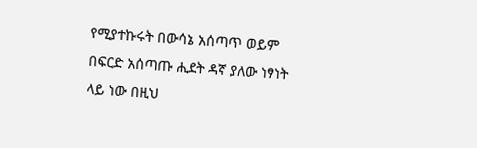የሚያተኩሩት በውሳኔ አሰጣጥ ወይም በፍርድ አሰጣጡ ሒደት ዳኛ ያለው ነፃነት ላይ ነው በዚህ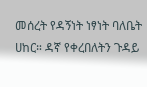መሰረት የዳኝነት ነፃነት ባለቤት ሀከር። ዳኛ የቀረበለትን ጉዳይ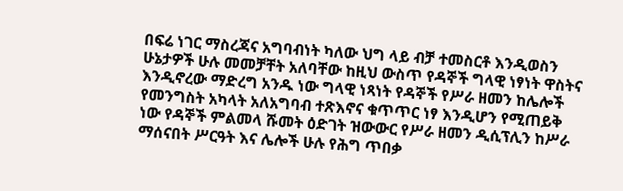በፍሬ ነገር ማስረጃና አግባብነት ካለው ህግ ላይ ብቻ ተመስርቶ እንዲወስን ሁኔታዎች ሁሉ መመቻቸት አለባቸው ከዚህ ውስጥ የዳኞች ግላዊ ነፃነት ዋስትና እንዲኖረው ማድረግ አንዱ ነው ግላዊ ነጻነት የዳኞች የሥራ ዘመን ከሌሎች የመንግስት አካላት አለአግባብ ተጽእኖና ቁጥጥር ነፃ እንዲሆን የሚጠይቅ ነው የዳኞች ምልመላ ሹመት ዕድገት ዝውውር የሥራ ዘመን ዲሲፕሊን ከሥራ ማሰናበት ሥርዓት እና ሌሎች ሁሉ የሕግ ጥበቃ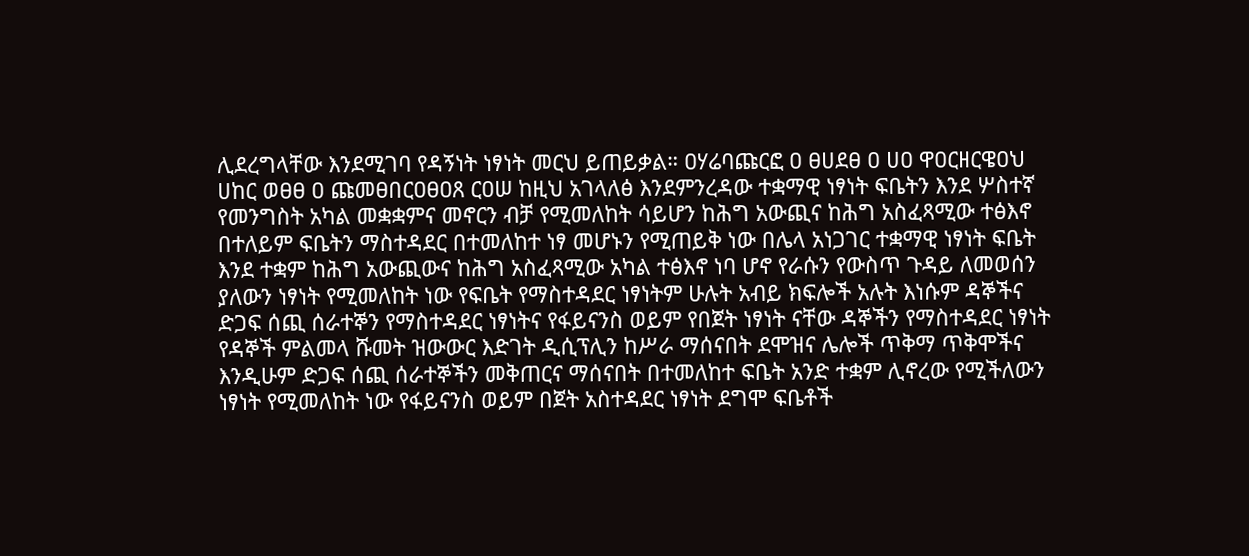ሊደረግላቸው እንደሚገባ የዳኝነት ነፃነት መርህ ይጠይቃል። ዐሃሬባጩርፎ ዐ ፀሀደፀ ዐ ሀዐ ዋዐርዘርዌዐህ ሀከር ወፀፀ ዐ ጩመፀበርዐፀዐጸ ርዐሠ ከዚህ አገላለፅ እንደምንረዳው ተቋማዊ ነፃነት ፍቤትን እንደ ሦስተኛ የመንግስት አካል መቋቋምና መኖርን ብቻ የሚመለከት ሳይሆን ከሕግ አውጪና ከሕግ አስፈጻሚው ተፅእኖ በተለይም ፍቤትን ማስተዳደር በተመለከተ ነፃ መሆኑን የሚጠይቅ ነው በሌላ አነጋገር ተቋማዊ ነፃነት ፍቤት እንደ ተቋም ከሕግ አውጪውና ከሕግ አስፈጻሚው አካል ተፅእኖ ነባ ሆኖ የራሱን የውስጥ ጉዳይ ለመወሰን ያለውን ነፃነት የሚመለከት ነው የፍቤት የማስተዳደር ነፃነትም ሁሉት አብይ ክፍሎች አሉት እነሱም ዳኞችና ድጋፍ ሰጪ ሰራተኞን የማስተዳደር ነፃነትና የፋይናንስ ወይም የበጀት ነፃነት ናቸው ዳኞችን የማስተዳደር ነፃነት የዳኞች ምልመላ ሹመት ዝውውር እድገት ዲሲፕሊን ከሥራ ማሰናበት ደሞዝና ሌሎች ጥቅማ ጥቅሞችና እንዲሁም ድጋፍ ሰጪ ሰራተኞችን መቅጠርና ማሰናበት በተመለከተ ፍቤት አንድ ተቋም ሊኖረው የሚችለውን ነፃነት የሚመለከት ነው የፋይናንስ ወይም በጀት አስተዳደር ነፃነት ደግሞ ፍቤቶች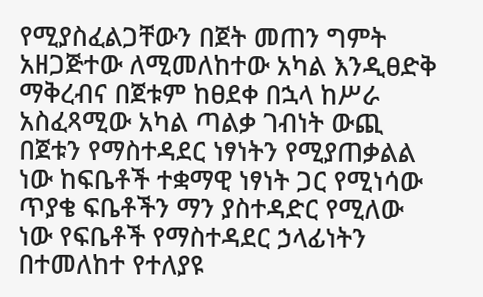የሚያስፈልጋቸውን በጀት መጠን ግምት አዘጋጅተው ለሚመለከተው አካል እንዲፀድቅ ማቅረብና በጀቱም ከፀደቀ በኋላ ከሥራ አስፈጻሚው አካል ጣልቃ ገብነት ውጪ በጀቱን የማስተዳደር ነፃነትን የሚያጠቃልል ነው ከፍቤቶች ተቋማዊ ነፃነት ጋር የሚነሳው ጥያቄ ፍቤቶችን ማን ያስተዳድር የሚለው ነው የፍቤቶች የማስተዳደር ኃላፊነትን በተመለከተ የተለያዩ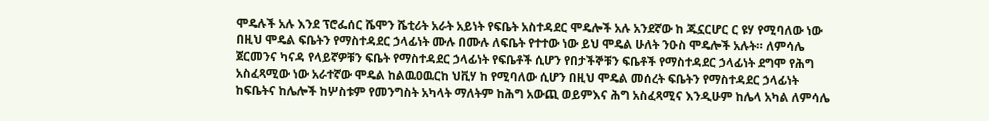ሞዴሉች አሉ እንደ ፕሮፌሰር ሼሞን ሼቲሪት አራት አይነት የፍቤት አስተዳደር ሞዴሎች አሉ አንደኛው ከ ጁኗርሆር ር ዩሃ የሚባለው ነው በዚህ ሞዴል ፍቤትን የማስተዳደር ኃላፊነት ሙሉ በሙሉ ለፍቤት የተተው ነው ይህ ሞዴል ሁለት ንዑስ ሞዴሎች አሉት። ለምሳሌ ጀርመንና ካናዳ የላይኛዎቹን ፍቤት የማስተዳደር ኃላፊነት የፍቤቶች ሲሆን የበታችኞቹን ፍቤቶች የማስተዳደር ኃላፊነት ደግሞ የሕግ አስፈጻሚው ነው አራተኛው ሞዴል ከልዉዐዉርከ ህቪሃ ከ የሚባለው ሲሆን በዚህ ሞዴል መሰረት ፍቤትን የማስተዳደር ኃላፊነት ከፍቤትና ከሌሎች ከሦስቱም የመንግስት አካላት ማለትም ከሕግ አውጪ ወይምእና ሕግ አስፈጻሚና እንዲሁም ከሌላ አካል ለምሳሌ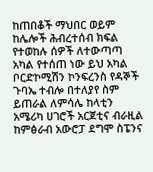ከጠበቆች ማህበር ወይም ከሌሎች ሕብረተሰብ ክፍል የተወከሉ ሰዎች ለተውጣጣ አካል የተሰጠ ነው ይህ አካል ቦርድኮሚሽን ኮንፍረንስ የዳኞች ጉባኤ ተብሎ በተለያየ ስም ይጠራል ለምሳሌ ከላቲን አሜሪካ ሀገሮች አርጀቲና ብራዚል ከምፅራብ አውሮፓ ደግሞ ስፔንና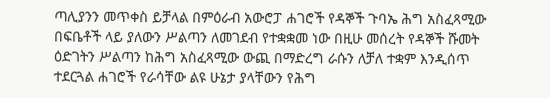ጣሊያንን መጥቀስ ይቻላል በምዕራብ አውሮፓ ሐገሮች የዳኞች ጉባኤ ሕግ አስፈጻሚው በፍቤቶች ላይ ያለውን ሥልጣን ለመገደብ የተቋቋመ ነው በዚሁ መሰረት የዳኞች ሹመት ዕድገትን ሥልጣን ከሕግ አስፈጻሚው ውጪ በማድረግ ራሱን ለቻለ ተቋም እንዲሰጥ ተደርጓል ሐገሮች የራሳቸው ልዩ ሁኔታ ያላቸውን የሕግ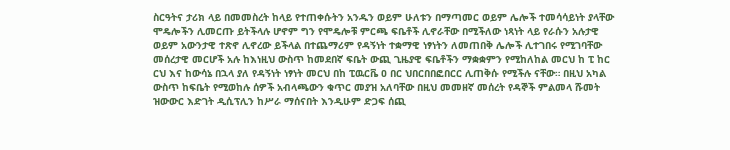ስርዓትና ታሪክ ላይ በመመስረት ከላይ የተጠቀሱትን አንዱን ወይም ሁለቱን በማጣመር ወይም ሌሎች ተመሳሳይነት ያላቸው ሞዴሎችን ሊመርጡ ይትችላሉ ሆኖም ግን የሞዴሎቹ ምርጫ ፍቤቶች ሊኖራቸው በሚችለው ነጻነት ላይ የራሱን አሉታዊ ወይም አውንታዊ ተጽኖ ሊኖረው ይችላል በተጨማሪም የዳኝነት ተቋማዊ ነፃነትን ለመጠበቅ ሌሎች ሊተገበሩ የሚገባቸው መሰረታዊ መርሆች አሉ ከእነዚህ ውስጥ ከመደበኛ ፍቤት ውጪ ጊዜያዊ ፍቤቶችን ማቋቋምን የሚከለከል መርህ ከ ፒ ከር ርህ እና ከውሳኔ በኋላ ያለ የዳኝነት ነፃነት መርህ በከ ፒዉርቬ ዐ በር ህበርበበፎበርር ሊጠቅሱ የሚችሉ ናቸው። በዚህ አካል ውስጥ ከፍቤት የሚወከሉ ሰዎች አብላጫውን ቁጥር መያዝ አለባቸው በዚህ መመዘኛ መሰረት የዳኞች ምልመላ ሹመት ዝውውር እድገት ዲሲፕሊን ከሥራ ማሰናበት እንዲሁም ድጋፍ ሰጪ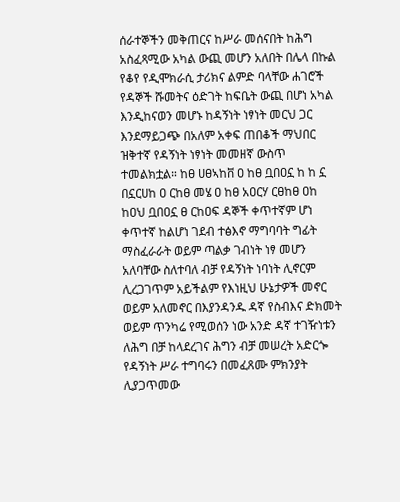ሰራተኞችን መቅጠርና ከሥራ መሰናበት ከሕግ አስፈጻሚው አካል ውጪ መሆን አለበት በሌላ በኩል የቆየ የዲሞክራሲ ታሪክና ልምድ ባላቸው ሐገሮች የዳኞች ሹመትና ዕድገት ከፍቤት ውጪ በሆነ አካል እንዲከናወን መሆኑ ከዳኝነት ነፃነት መርህ ጋር እንደማይጋጭ በአለም አቀፍ ጠበቆች ማህበር ዝቅተኛ የዳኝነት ነፃነት መመዘኛ ውስጥ ተመልክቷል። ከፀ ሀፀኣከቨ ዐ ከፀ ቧበዐኗ ከ ከ ኗ በኗርሀከ ዐ ርከፀ መሄ ዐ ከፀ አዐርሃ ርፀከፀ ዐከ ከዐህ ቧበዐኗ ፀ ርከዐፍ ዳኞች ቀጥተኛም ሆነ ቀጥተኛ ከልሆነ ገደብ ተፅእኖ ማግባባት ግፊት ማስፈራራት ወይም ጣልቃ ገብነት ነፃ መሆን አለባቸው ስለተባለ ብቻ የዳኝነት ነባነት ሊኖርም ሊረጋገጥም አይችልም የእነዚህ ሁኔታዎች መኖር ወይም አለመኖር በእያንዳንዱ ዳኛ የስብእና ድክመት ወይም ጥንካሬ የሚወሰን ነው አንድ ዳኛ ተገዥነቱን ለሕግ በቻ ከላደረገና ሕግን ብቻ መሠረት አድርጐ የዳኝነት ሥራ ተግባሩን በመፈጸሙ ምክንያት ሊያጋጥመው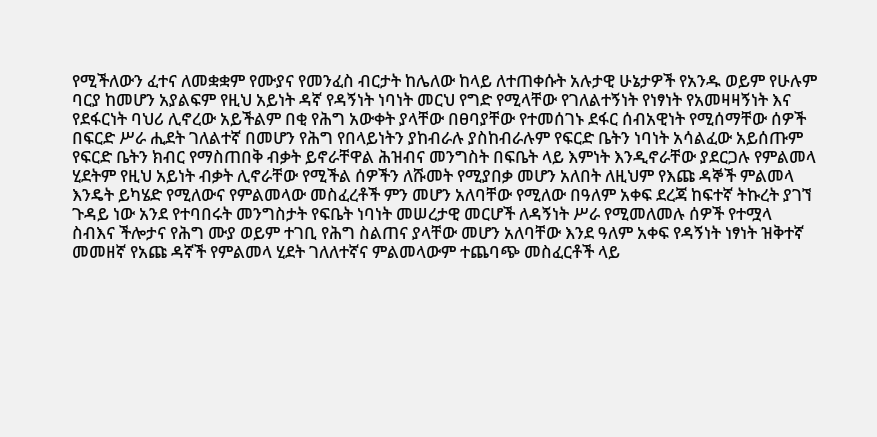የሚችለውን ፈተና ለመቋቋም የሙያና የመንፈስ ብርታት ከሌለው ከላይ ለተጠቀሱት አሉታዊ ሁኔታዎች የአንዱ ወይም የሁሉም ባርያ ከመሆን አያልፍም የዚህ አይነት ዳኛ የዳኝነት ነባነት መርህ የግድ የሚላቸው የገለልተኝነት የነፃነት የአመዛዛኝነት እና የደፋርነት ባህሪ ሊኖረው አይችልም በቂ የሕግ አውቀት ያላቸው በፀባያቸው የተመሰገኑ ደፋር ሰብአዊነት የሚሰማቸው ሰዎች በፍርድ ሥራ ሒደት ገለልተኛ በመሆን የሕግ የበላይነትን ያከብራሉ ያስከብራሉም የፍርድ ቤትን ነባነት አሳልፈው አይሰጡም የፍርድ ቤትን ክብር የማስጠበቅ ብቃት ይኖራቸዋል ሕዝብና መንግስት በፍቤት ላይ እምነት እንዲኖራቸው ያደርጋሉ የምልመላ ሂደትም የዚህ አይነት ብቃት ሊኖራቸው የሚችል ሰዎችን ለሹመት የሚያበቃ መሆን አለበት ለዚህም የእጩ ዳኞች ምልመላ እንዴት ይካሄድ የሚለውና የምልመላው መስፈረቶች ምን መሆን አለባቸው የሚለው በዓለም አቀፍ ደረጃ ከፍተኛ ትኩረት ያገኘ ጉዳይ ነው አንደ የተባበሩት መንግስታት የፍቤት ነባነት መሠረታዊ መርሆች ለዳኝነት ሥራ የሚመለመሉ ሰዎች የተሟላ ስብእና ችሎታና የሕግ ሙያ ወይም ተገቢ የሕግ ስልጠና ያላቸው መሆን አለባቸው እንደ ዓለም አቀፍ የዳኝነት ነፃነት ዝቅተኛ መመዘኛ የአጩ ዳኛች የምልመላ ሂደት ገለለተኛና ምልመላውም ተጨባጭ መስፈርቶች ላይ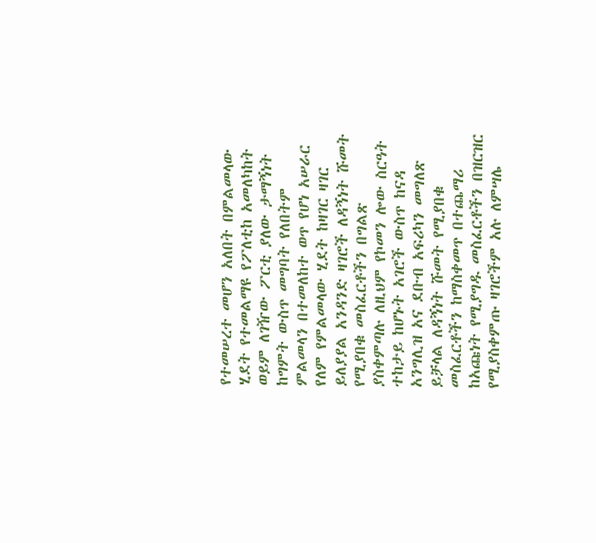የተመሠረተ መሆን አለበት በምልመላው ሂደት የተመልማዩ የፖለቲከ አመለካከት ወይም ለገዥው ፖርቲ ያለው ታማኝነት ከግምት ውስጥ መግባት የለበትም ምልመላን በተመለከተ ወጥ የሆነ አሠራር የለም የምልመላው ሂደት ከዛገር ዛገር ይለያያል አንዳንድ ዛገሮች ለዳኝነት ሹመት የሚያበቁ መስፈርቶችን በግልጽ ያስቀምጣሉ ለዚህም የኮመን ሎው ስርዓት ተከታይ ከሆኑት አገሮች ውስጥ ከናዳ አንግሊዝ አና ደቡብ አፍሪካን መግለጽ ይቻላል ለዳኝነት ሹመት የሚያበቁ መስፈርቶችን ከማስቀመጥ በተጨማሪ ከአጩነት የሚያግዱ መስፈርቶችን በዝርዝር የሚያስቀምጡ ዛገሮችም አሉ ለምሣሌ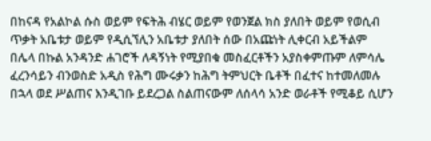በከናዳ የአልኮል ሱስ ወይም የፍትሕ ብሄር ወይም የወንጀል ክስ ያለበት ወይም የወሲብ ጥቃት አቤቱታ ወይም የዲሲኘሊን አቤቱታ ያለበት ሰው በአጩነት ሊቀርብ አይችልም በሌላ በኩል አንዳንድ ሐገሮች ለዳኝነት የሚያበቁ መስፈርቶችን አያስቀምጡም ለምሳሌ ፈረንሳይን ብንወስድ አዲስ የሕግ ሙሩቃን ከሕግ ትምህርት ቤቶች በፈተና ከተመለመሉ በኋላ ወደ ሥልጠና እንዲገቡ ይደረጋል ስልጠናውም ለሰላሳ አንድ ወራቶች የሚቆይ ሲሆን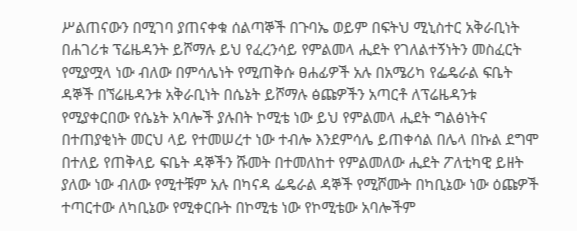ሥልጠናውን በሚገባ ያጠናቀቁ ሰልጣኞች በጉባኤ ወይም በፍትህ ሚኒስተር አቅራቢነት በሐገሪቱ ፕሬዜዳንት ይሾማሉ ይህ የፈረንሳይ የምልመላ ሒደት የገለልተኝነትን መስፈርት የሚያሟላ ነው ብለው በምሳሌነት የሚጠቅሱ ፀሐፊዎች አሉ በአሜሪካ የፌዴራል ፍቤት ዳኞች በኘሬዜዳንቱ አቅራቢነት በሴኔት ይሾማሉ ፅጩዎችን አጣርቶ ለፕሬዜዳንቱ የሚያቀርበው የሴኔት አባሎች ያሉበት ኮሚቴ ነው ይህ የምልመላ ሒደት ግልፅነትና በተጠያቂነት መርህ ላይ የተመሠረተ ነው ተብሎ እንደምሳሌ ይጠቀሳል በሌላ በኩል ደግሞ በተለይ የጠቅላይ ፍቤት ዳኞችን ሹመት በተመለከተ የምልመለው ሒደት ፖለቲካዊ ይዘት ያለው ነው ብለው የሚተቹም አሉ በካናዳ ፌዴራል ዳኞች የሚሾሙት በካቢኔው ነው ዕጩዎች ተጣርተው ለካቢኔው የሚቀርቡት በኮሚቴ ነው የኮሚቴው አባሎችም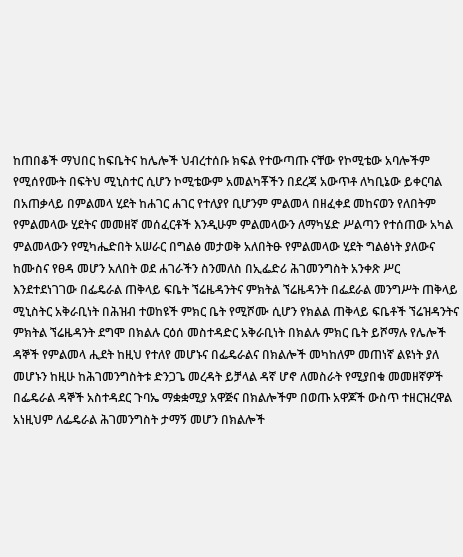ከጠበቆች ማህበር ከፍቤትና ከሌሎች ህብረተሰቡ ክፍል የተውጣጡ ናቸው የኮሚቴው አባሎችም የሚሰየሙት በፍትህ ሚኒስተር ሲሆን ኮሚቴውም አመልካቾችን በደረጃ አውጥቶ ለካቢኔው ይቀርባል በአጠቃላይ በምልመላ ሂደት ከሐገር ሐገር የተለያየ ቢሆንም ምልመላ በዘፈቀደ መከናወን የለበትም የምልመላው ሂደትና መመዘኛ መሰፈርቶች እንዲሁም ምልመላውን ለማካሄድ ሥልጣን የተሰጠው አካል ምልመላውን የሚካሔድበት አሠራር በግልፅ መታወቅ አለበትፁ የምልመላው ሂደት ግልፅነት ያለውና ከሙስና የፀዳ መሆን አለበት ወደ ሐገራችን ስንመለስ በኢፌድሪ ሕገመንግስት አንቀጽ ሥር እንደተደነገገው በፌዴራል ጠቅላይ ፍቤት ኘሬዜዳንትና ምክትል ኘሬዜዳንት በፌደራል መንግሥት ጠቅላይ ሚኒስትር አቅራቢነት በሕዝብ ተወከዩች ምክር ቤት የሚሾሙ ሲሆን የክልል ጠቅላይ ፍቤቶች ኘሬዝዳንትና ምክትል ኘሬዜዳንት ደግሞ በክልሉ ርዕሰ መስተዳድር አቅራቢነት በክልሉ ምክር ቤት ይሾማሉ የሌሎች ዳኞች የምልመላ ሒደት ከዚህ የተለየ መሆኑና በፌዴራልና በክልሎች መካከለም መጠነኛ ልዩነት ያለ መሆኑን ከዚሁ ከሕገመንግስትቱ ድንጋጌ መረዳት ይቻላል ዳኛ ሆኖ ለመስራት የሚያበቁ መመዘኛዎች በፌዴራል ዳኞች አስተዳደር ጉባኤ ማቋቋሚያ አዋጅና በክልሎችም በወጡ አዋጆች ውስጥ ተዘርዝረዋል አነዚህም ለፌዴራል ሕገመንግስት ታማኝ መሆን በክልሎች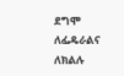ደግሞ ለፌዴራልና ለክልሉ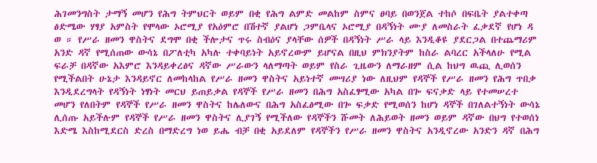ሕገመንግስት ታማኝ መሆን የሕግ ትምህርት ወይም በቂ የሕግ ልምድ መልከም ስምና ፀባይ በወንጀል ተከሶ በፍቤት ያልተቀጣ ፅድሜው ሃፃያ አምስት የሞላው ኦሮሚያ የአዕምሮ በሽተኛ ያልሆነ ጋምቤላና ኦሮሚያ በዳኝነት ሙያ ለመስራት ፈቃደኛ የሆነ ዳ ወ ። የሥራ ዘመን ዋስትና ደግሞ በቂ ችሎታና ጥሩ ስብዕና ያላቸው ሰዎች በዳኝነት ሥራ ላይ እንዲቆዩ ያደርጋል በተጨማሪም አንድ ዳኛ የሚሰጠው ውሳኔ በፖለቲካ አካሉ ተቀባይነት አይኖረውም ይሆናል በዚህ ምክንያትም ከስራ ልባረር አችላለሁ የሚል ፍራቻ በዳኛው አእምሮ እንዳይቀረፅና ዳኛው ሥራውን ላለማጣት ወይም የስራ ጊዜውን ለማራዘም ሲል ከህግ ዉጪ ሊወሰን የሚችልበት ሁኔታ እንዳይኖር ለመከላከል የሥራ ዘመን ዋስትና አይነተኛ መሣሪያ ነው ለዚህም የዳኞች የሥራ ዘመን የሕግ ጥበቃ እንዲደረግላት የዳኝነት ነፃነት መርህ ይጠይቃል የዳኞች የሥራ ዘመን በሕግ አስፈፃሚው አካል በጐ ፍናቃድ ላይ የተመሠረተ መሆን የለበትም የዳኞች የሥራ ዘመን ዋስትና ከሌለውና በሕግ አስፈፅሚው በጐ ፍቃድ የሚወሰን ከሆነ ዳኞች በገለልተኝነት ውሳኔ ሊሰጡ አይችሉም የዳኞች የሥራ ዘመን ዋስትና ሊያገኝ የሚችለው የዳኞችን ሹመት ለሕይወት ዘመን ወይም ዳኛው በህግ የተወሰነ እድሜ እስከሚደርስ ድረስ በማድረግ ነወ ይሔ ብቻ በቂ አይደለም የዳኞችን የሥራ ዘመን ዋስትና አንዲኖረው አንድን ዳኛ በሕግ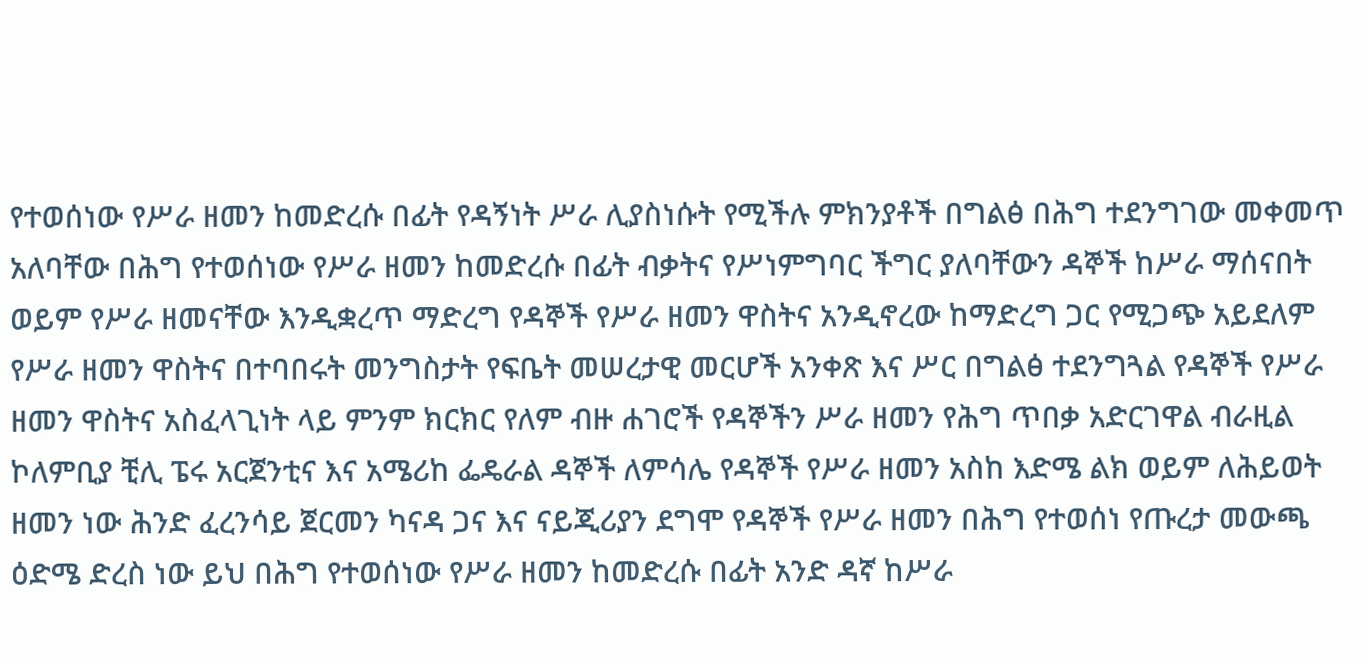የተወሰነው የሥራ ዘመን ከመድረሱ በፊት የዳኝነት ሥራ ሊያስነሱት የሚችሉ ምክንያቶች በግልፅ በሕግ ተደንግገው መቀመጥ አለባቸው በሕግ የተወሰነው የሥራ ዘመን ከመድረሱ በፊት ብቃትና የሥነምግባር ችግር ያለባቸውን ዳኞች ከሥራ ማሰናበት ወይም የሥራ ዘመናቸው እንዲቋረጥ ማድረግ የዳኞች የሥራ ዘመን ዋስትና አንዲኖረው ከማድረግ ጋር የሚጋጭ አይደለም የሥራ ዘመን ዋስትና በተባበሩት መንግስታት የፍቤት መሠረታዊ መርሆች አንቀጽ እና ሥር በግልፅ ተደንግጓል የዳኞች የሥራ ዘመን ዋስትና አስፈላጊነት ላይ ምንም ክርክር የለም ብዙ ሐገሮች የዳኞችን ሥራ ዘመን የሕግ ጥበቃ አድርገዋል ብራዚል ኮለምቢያ ቺሊ ፔሩ አርጀንቲና እና አሜሪከ ፌዴራል ዳኞች ለምሳሌ የዳኞች የሥራ ዘመን አስከ እድሜ ልክ ወይም ለሕይወት ዘመን ነው ሕንድ ፈረንሳይ ጀርመን ካናዳ ጋና እና ናይጂሪያን ደግሞ የዳኞች የሥራ ዘመን በሕግ የተወሰነ የጡረታ መውጫ ዕድሜ ድረስ ነው ይህ በሕግ የተወሰነው የሥራ ዘመን ከመድረሱ በፊት አንድ ዳኛ ከሥራ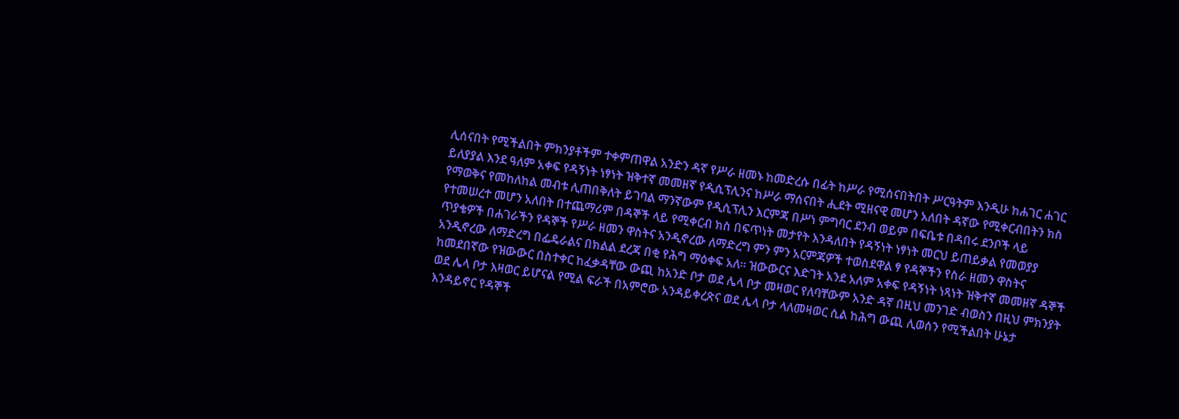ሊሰናበት የሚችልበት ምክንያቶችም ተቀምጠዋል አንድን ዳኛ የሥራ ዘመኑ ከመድረሱ በፊት ከሥራ የሚሰናበትበት ሥርዓትም እንዲሁ ከሐገር ሐገር ይለያያል እንደ ዓለም አቀፍ የዳኝነት ነፃነት ዝቅተኛ መመዘኛ የዲሲፕሊንና ከሥራ ማሰናበት ሒደት ሚዘናዊ መሆን አለበት ዳኛው የሚቀርብበትን ክስ የማወቅና የመከለከል መብቱ ሊጠበቅለት ይገባል ማንኛውም የዲሲፕሊን እርምጃ በሥነ ምግባር ደንብ ወይም በፍቤቱ በዳበሩ ደንቦች ላይ የተመሠረተ መሆን አለበት በተጨማሪም በዳኞች ላይ የሚቀርብ ክስ በፍጥነት መታየት እንዳለበት የዳኝነት ነፃነት መርህ ይጠይቃል የመወያያ ጥያቄዎች በሐገራችን የዳኞች የሥራ ዘመን ዋስትና አንዲኖረው ለማድረግ ምን ምን አርምጃዎች ተወስደዋል ፃ የዳኞችን የስራ ዘመን ዋስትና አንዲኖረው ለማድረግ በፌዴራልና በክልል ደረጃ በቂ የሕግ ማዕቀፍ አለ። ዝውውርና እድገት አንደ አለም አቀፍ የዳኝነት ነጻነት ዝቅተኛ መመዘኛ ዳኞች ከመደበኛው የዝውውር በስተቀር ከፈቃዳቸው ውጪ ከአንድ ቦታ ወደ ሌላ ቦታ መዛወር የለባቸውም አንድ ዳኛ በዚህ መንገድ ብወስን በዚህ ምክንያት ወደ ሌላ ቦታ እዛወር ይሆናል የሚል ፍራች በአምሮው አንዳይቀረጽና ወደ ሌላ ቦታ ላለመዛወር ሲል ከሕግ ውጪ ሊወሰን የሚችልበት ሁኔታ እንዳይኖር የዳኞች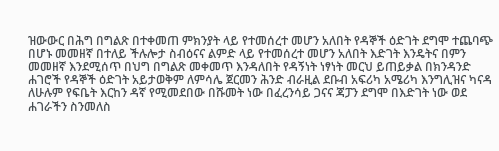ዝውውር በሕግ በግልጽ በተቀመጠ ምክንያት ላይ የተመሰረተ መሆን አለበት የዳኞች ዕድገት ደግሞ ተጨባጭ በሆኑ መመዘኛ በተለይ ችሉሎታ ስብዕናና ልምድ ላይ የተመሰረተ መሆን አለበት እድገት እንዴትና በምን መመዘኛ እንደሚሰጥ በህግ በግልጽ መቀመጥ እንዳለበት የዳኝነት ነፃነት መርህ ይጠይቃል በክንዳንድ ሐገሮች የዳኞች ዕድገት አይታወቅም ለምሳሌ ጀርመን ሕንድ ብራዚል ደቡብ አፍሪካ አሜሪካ እንግሊዝና ካናዳ ለሁሉም የፍቤት እርከን ዳኛ የሚመደበው በሹመት ነው በፈረንሳይ ጋናና ጃፓን ደግሞ በእድገት ነው ወደ ሐገራችን ስንመለስ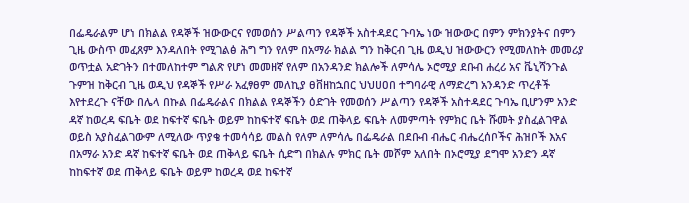በፌዴራልም ሆነ በክልል የዳኞች ዝውውርና የመወሰን ሥልጣን የዳኞች አስተዳደር ጉባኤ ነው ዝውውር በምን ምክንያትና በምን ጊዜ ውስጥ መፈጸም እንዳለበት የሚገልፅ ሕግ ግን የለም በአማራ ክልል ግን ከቅርብ ጊዜ ወዲህ ዝውውርን የሚመለከት መመሪያ ወጥቷል አድገትን በተመለከተም ግልጽ የሆነ መመዘኛ የለም በአንዳንድ ክልሎች ለምሳሌ ኦሮሚያ ደቡብ ሐረሪ አና ቬኒሻንጉል ጉምዝ ከቅርብ ጊዜ ወዲህ የዳኞች የሥራ አፈፃፀም መለኪያ ፀቨዘከኋበር ህህሀዐበ ተግባራዊ ለማድረግ አንዳንድ ጥረቶች እየተደረጉ ናቸው በሌላ በኩል በፌዴራልና በክልል የዳኞችን ዕድገት የመወሰን ሥልጣን የዳኞች አስተዳደር ጉባኤ ቢሆንም አንድ ዳኛ ከወረዳ ፍቤት ወደ ከፍተኛ ፍቤት ወይም ከከፍተኛ ፍቤት ወደ ጠቅላይ ፍቤት ለመምጣት የምክር ቤት ሹመት ያስፈልገዋል ወይስ አያስፈልገውም ለሚለው ጥያቄ ተመሳሳይ መልስ የለም ለምሳሌ በፌዴራል በደቡብ ብሔር ብሔረሰቦችና ሕዝቦች እአና በአማራ አንድ ዳኛ ከፍተኛ ፍቤት ወደ ጠቅላይ ፍቤት ሲድግ በክልሉ ምክር ቤት መሾም አለበት በኦሮሚያ ደግሞ አንድን ዳኛ ከከፍተኛ ወደ ጠቅላይ ፍቤት ወይም ከወረዳ ወደ ከፍተኛ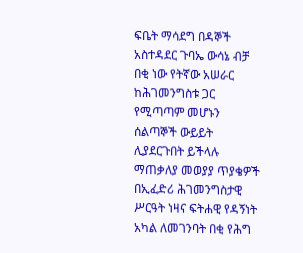ፍቤት ማሳደግ በዳኞች አስተዳደር ጉባኤ ውሳኔ ብቻ በቂ ነው የትኛው አሠራር ከሕገመንግስቱ ጋር የሚጣጣም መሆኑን ሰልጣኞች ውይይት ሊያደርጉበት ይችላሉ ማጠቃለያ መወያያ ጥያቄዎች በኢፈድሪ ሕገመንግስታዊ ሥርዓት ነዛና ፍትሐዊ የዳኝነት አካል ለመገንባት በቂ የሕግ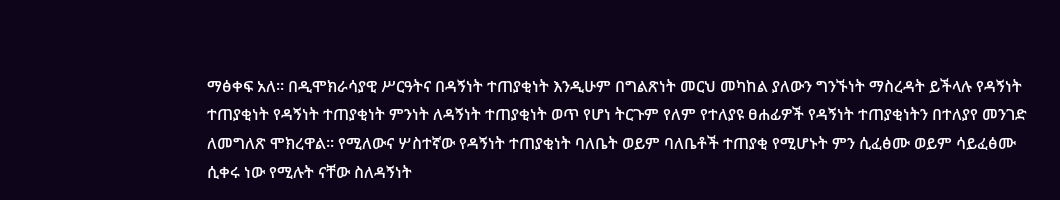ማፅቀፍ አለ። በዲሞክራሳያዊ ሥርዓትና በዳኝነት ተጠያቂነት እንዲሁም በግልጽነት መርህ መካከል ያለውን ግንኙነት ማስረዳት ይችላሉ የዳኝነት ተጠያቂነት የዳኝነት ተጠያቂነት ምንነት ለዳኝነት ተጠያቂነት ወጥ የሆነ ትርጉም የለም የተለያዩ ፀሐፊዎች የዳኝነት ተጠያቂነትን በተለያየ መንገድ ለመግለጽ ሞክረዋል። የሚለውና ሦስተኛው የዳኝነት ተጠያቂነት ባለቤት ወይም ባለቤቶች ተጠያቂ የሚሆኑት ምን ሲፈፅሙ ወይም ሳይፈፅሙ ሲቀሩ ነው የሚሉት ናቸው ስለዳኝነት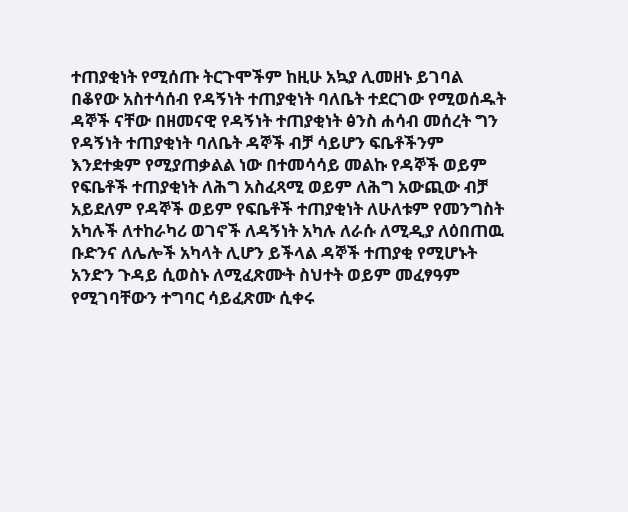ተጠያቂነት የሚሰጡ ትርጉሞችም ከዚሁ አኳያ ሊመዘኑ ይገባል በቆየው አስተሳሰብ የዳኝነት ተጠያቂነት ባለቤት ተደርገው የሚወሰዱት ዳኞች ናቸው በዘመናዊ የዳኝነት ተጠያቂነት ፅንስ ሐሳብ መሰረት ግን የዳኝነት ተጠያቂነት ባለቤት ዳኞች ብቻ ሳይሆን ፍቤቶችንም እንደተቋም የሚያጠቃልል ነው በተመሳሳይ መልኩ የዳኞች ወይም የፍቤቶች ተጠያቂነት ለሕግ አስፈጻሚ ወይም ለሕግ አውጪው ብቻ አይደለም የዳኞች ወይም የፍቤቶች ተጠያቂነት ለሁለቱም የመንግስት አካሉች ለተከራካሪ ወገኖች ለዳኝነት አካሉ ለራሱ ለሚዲያ ለዕበጠዉ ቡድንና ለሌሎች አካላት ሊሆን ይችላል ዳኞች ተጠያቂ የሚሆኑት አንድን ጉዳይ ሲወስኑ ለሚፈጽሙት ስህተት ወይም መፈፃዓም የሚገባቸውን ተግባር ሳይፈጽሙ ሲቀሩ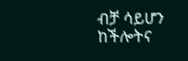ብቻ ሳይሆን ከችሎትና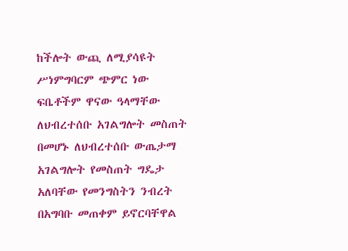ከችሎት ውጪ ለሚያሳዩት ሥነምግባርም ጭምር ነው ፍቤቶችም ዋናው ዓላማቸው ለህብረተሰቡ አገልግሎት መስጠት በመሆኑ ለህብረተሰቡ ውጤታማ አገልግሎት የመስጠት ግዴታ አለባቸው የመንግስትን ንብረት በአግባቡ መጠቀም ይኖርባቸዋል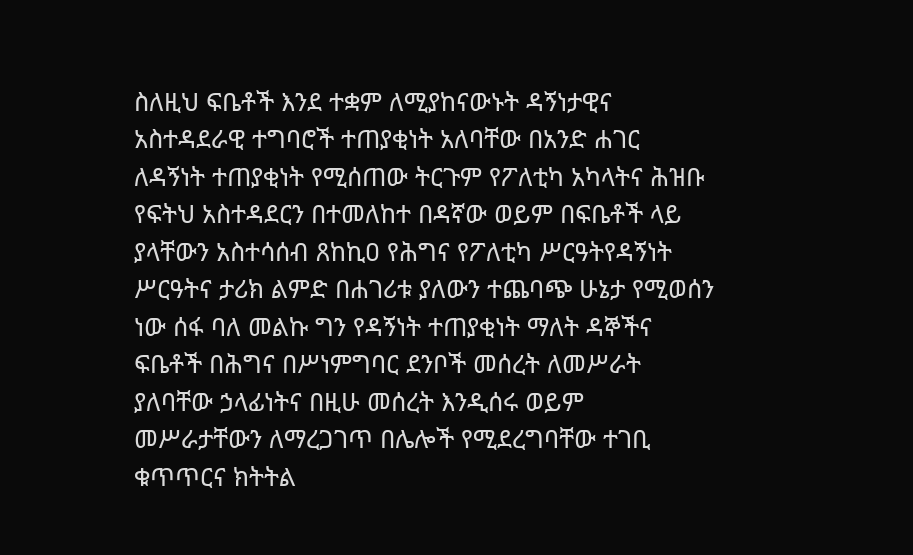ስለዚህ ፍቤቶች እንደ ተቋም ለሚያከናውኑት ዳኝነታዊና አስተዳደራዊ ተግባሮች ተጠያቂነት አለባቸው በአንድ ሐገር ለዳኝነት ተጠያቂነት የሚሰጠው ትርጉም የፖለቲካ አካላትና ሕዝቡ የፍትህ አስተዳደርን በተመለከተ በዳኛው ወይም በፍቤቶች ላይ ያላቸውን አስተሳሰብ ጸከኪዐ የሕግና የፖለቲካ ሥርዓትየዳኝነት ሥርዓትና ታሪክ ልምድ በሐገሪቱ ያለውን ተጨባጭ ሁኔታ የሚወሰን ነው ሰፋ ባለ መልኩ ግን የዳኝነት ተጠያቂነት ማለት ዳኞችና ፍቤቶች በሕግና በሥነምግባር ደንቦች መሰረት ለመሥራት ያለባቸው ኃላፊነትና በዚሁ መሰረት እንዲሰሩ ወይም መሥራታቸውን ለማረጋገጥ በሌሎች የሚደረግባቸው ተገቢ ቁጥጥርና ክትትል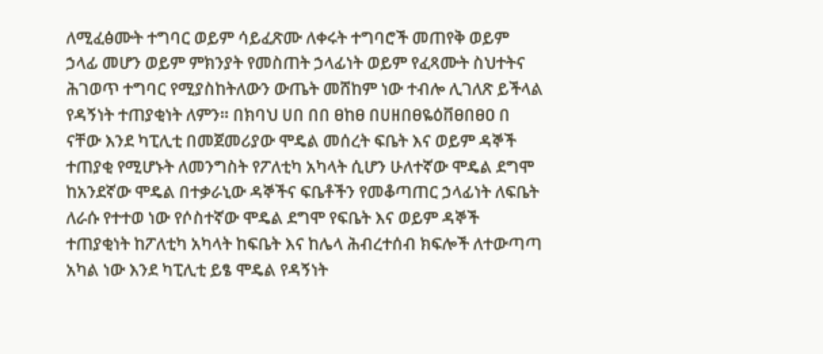ለሚፈፅሙት ተግባር ወይም ሳይፈጽሙ ለቀሩት ተግባሮች መጠየቅ ወይም ኃላፊ መሆን ወይም ምክንያት የመስጠት ኃላፊነት ወይም የፈጻሙት ስህተትና ሕገወጥ ተግባር የሚያስከትለውን ውጤት መሸከም ነው ተብሎ ሊገለጽ ይችላል የዳኝነት ተጠያቂነት ለምን። በክባህ ሀበ በበ ፀከፀ በሀዘበፀዬዕቨፀበፀዐ በ ናቸው እንደ ካፒሊቲ በመጀመሪያው ሞዴል መሰረት ፍቤት እና ወይም ዳኞች ተጠያቂ የሚሆኑት ለመንግስት የፖለቲካ አካላት ሲሆን ሁለተኛው ሞዴል ደግሞ ከአንደኛው ሞዴል በተቃራኒው ዳኞችና ፍቤቶችን የመቆጣጠር ኃላፊነት ለፍቤት ለራሱ የተተወ ነው የሶስተኛው ሞዴል ደግሞ የፍቤት እና ወይም ዳኞች ተጠያቂነት ከፖለቲካ አካላት ከፍቤት እና ከሌላ ሕብረተሰብ ክፍሎች ለተውጣጣ አካል ነው እንደ ካፒሊቲ ይፄ ሞዴል የዳኝነት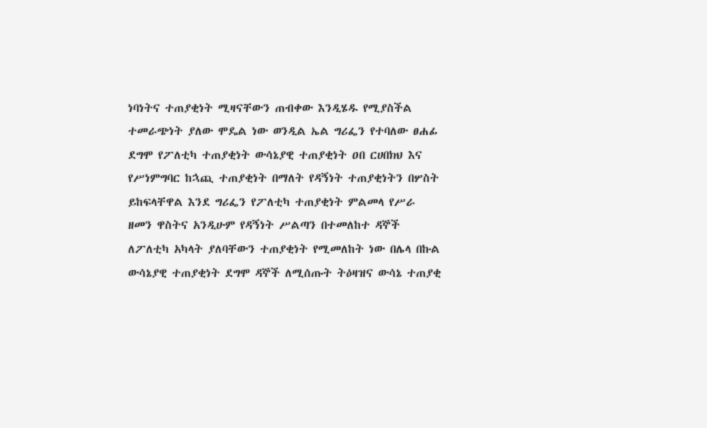ነባነትና ተጠያቂነት ሚዛናቸውን ጠብቀው እንዲሄዱ የሚያስችል ተመራጭነት ያለው ሞዴል ነው ወንዲል ኤል ግሪፌን የተባለው ፀሐፊ ደግሞ የፖለቲካ ተጠያቂነት ውሳኔያዊ ተጠያቂነት ዐበ ርሀበክህ እና የሥነምግባር ከኋጪ ተጠያቂነት በማለት የዳኝነት ተጠያቂነትን በሦስት ይከፍላቸዋል እንደ ግሪፌን የፖለቲካ ተጠያቂነት ምልመላ የሥራ ዘመን ዋስትና አንዲሁም የዳኝነት ሥልጣን በተመለከተ ዳኞች ለፖለቲካ አካላት ያለባቸውን ተጠያቂነት የሚመለከት ነው በሌላ በኩል ውሳኔያዊ ተጠያቂነት ደግሞ ዳኞች ለሚሰጡት ትዕዛዝና ውሳኔ ተጠያቂ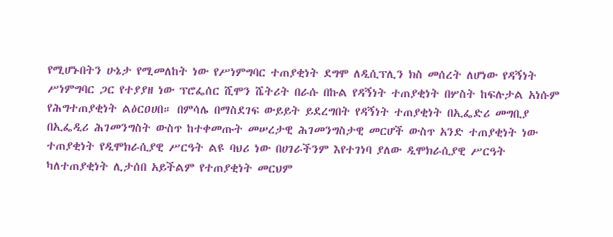የሚሆኑበትን ሁኔታ የሚመለከት ነው የሥነምግባር ተጠያቂነት ደግሞ ለዲሲፕሊን ክስ መሰረት ለሆነው የዳኝነት ሥነምግባር ጋር የተያያዘ ነው ፕሮፌሰር ሺሞን ሼትሪት በራሱ በኩል የዳኝነት ተጠያቂነት በሦስት ከፍሉታል አነሱም የሕግተጠያቂነት ልዕርዐሀበ። በምሳሌ በማስደገፍ ውይይት ይደረግበት የዳኝነት ተጠያቂነት በኢፌድሪ መግቢያ በኢፌዲሪ ሕገመንግስት ውስጥ ከተቀመጡት መሠረታዊ ሕገመንግስታዊ መርሆች ውስጥ አንድ ተጠያቂነት ነው ተጠያቂነት የዲሞክራሲያዊ ሥርዓት ልዩ ባህሪ ነው በሀገራችንም እየተገነባ ያለው ዲሞክራሲያዊ ሥርዓት ካለተጠያቂነት ሊታሰበ አይችልም የተጠያቂነት መርህም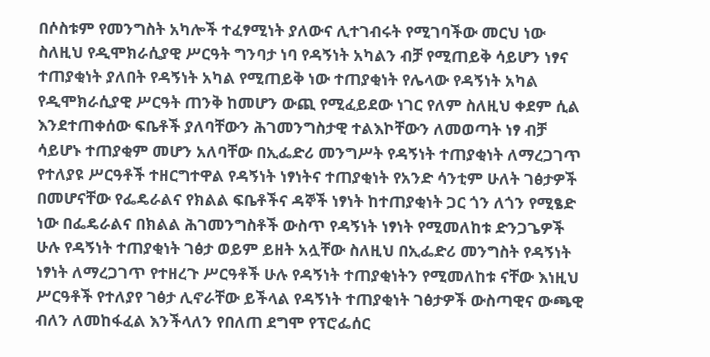በሶስቱም የመንግስት አካሎች ተፈፃሚነት ያለውና ሊተገብሩት የሚገባችው መርህ ነው ስለዚህ የዲሞክራሲያዊ ሥርዓት ግንባታ ነባ የዳኝነት አካልን ብቻ የሚጠይቅ ሳይሆን ነፃና ተጠያቂነት ያለበት የዳኝነት አካል የሚጠይቅ ነው ተጠያቂነት የሌላው የዳኝነት አካል የዲሞክራሲያዊ ሥርዓት ጠንቅ ከመሆን ውጪ የሚፈይደው ነገር የለም ስለዚህ ቀደም ሲል እንደተጠቀሰው ፍቤቶች ያለባቸውን ሕገመንግስታዊ ተልእኮቸውን ለመወጣት ነፃ ብቻ ሳይሆኑ ተጠያቂም መሆን አለባቸው በኢፌድሪ መንግሥት የዳኝነት ተጠያቂነት ለማረጋገጥ የተለያዩ ሥርዓቶች ተዘርግተዋል የዳኝነት ነፃነትና ተጠያቂነት የአንድ ሳንቲም ሁለት ገፅታዎች በመሆናቸው የፌዴራልና የክልል ፍቤቶችና ዳኞች ነፃነት ከተጠያቂነት ጋር ጎን ለጎን የሚፄድ ነው በፌዴራልና በክልል ሕገመንግስቶች ውስጥ የዳኝነት ነፃነት የሚመለከቱ ድንጋጌዎች ሁሉ የዳኝነት ተጠያቂነት ገፅታ ወይም ይዘት አሏቸው ስለዚህ በኢፌድሪ መንግስት የዳኝነት ነፃነት ለማረጋገጥ የተዘረጉ ሥርዓቶች ሁሉ የዳኝነት ተጠያቂነትን የሚመለከቱ ናቸው እነዚህ ሥርዓቶች የተለያየ ገፅታ ሊኖራቸው ይችላል የዳኝነት ተጠያቂነት ገፅታዎች ውስጣዊና ውጫዊ ብለን ለመከፋፈል እንችላለን የበለጠ ደግሞ የፕሮፌሰር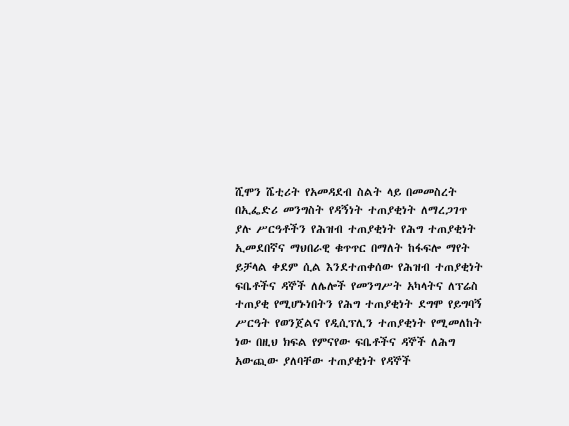ሺሞን ሼቲሪት የአመዳደብ ስልት ላይ በመመስረት በኢፌድሪ መንግስት የዳኝነት ተጠያቂነት ለማረጋገጥ ያሉ ሥርዓቶችን የሕዝብ ተጠያቂነት የሕግ ተጠያቂነት ኢመደበኛና ማህበራዊ ቁጥጥር በማለት ከፋፍሎ ማየት ይቻላል ቀደም ሲል እንደተጠቀሰው የሕዝብ ተጠያቂነት ፍቤቶችና ዳኞች ለሌሎች የመንግሥት አካላትና ለፕሬስ ተጠያቂ የሚሆኑነበትን የሕግ ተጠያቂነት ደግሞ የይግባኝ ሥርዓት የወንጀልና የዲሲፕሊን ተጠያቂነት የሚመለከት ነው በዚህ ክፍል የምናየው ፍቤቶችና ዳኞች ለሕግ አውጪው ያለባቸው ተጠያቂነት የዳኞች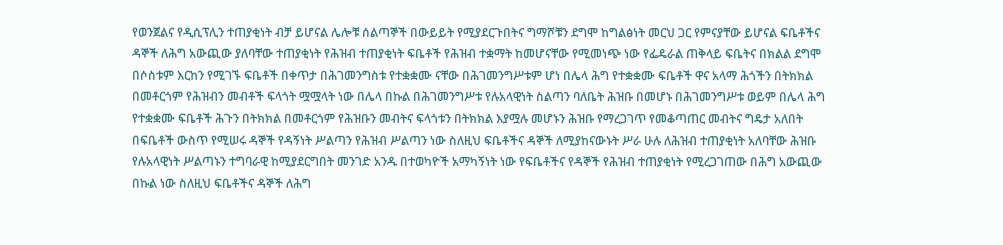የወንጀልና የዲሲፕሊን ተጠያቂነት ብቻ ይሆናል ሌሎቹ ሰልጣኞች በውይይት የሚያደርጉበትና ግማሾቹን ደግሞ ከግልፅነት መርህ ጋር የምናያቸው ይሆናል ፍቤቶችና ዳኞች ለሕግ አውጪው ያለባቸው ተጠያቂነት የሕዝብ ተጠያቂነት ፍቤቶች የሕዝብ ተቋማት ከመሆናቸው የሚመነጭ ነው የፌዴራል ጠቅላይ ፍቤትና በክልል ደግሞ በሶስቱም እርከን የሚገኙ ፍቤቶች በቀጥታ በሕገመንግስቱ የተቋቋሙ ናቸው በሕገመንግሥቱም ሆነ በሌላ ሕግ የተቋቋሙ ፍቤቶች ዋና አላማ ሕጎችን በትክክል በመቶርጎም የሕዝብን መብቶች ፍላጎት ሟሟላት ነው በሌላ በኩል በሕገመንግሥቱ የሉአላዊነት ስልጣን ባለቤት ሕዝቡ በመሆኑ በሕገመንግሥቱ ወይም በሌላ ሕግ የተቋቋሙ ፍቤቶች ሕጉን በትክክል በመቶርጎም የሕዝቡን መብትና ፍላጎቱን በትክክል እያሟሉ መሆኑን ሕዝቡ የማረጋገጥ የመቆጣጠር መብትና ግዴታ አለበት በፍቤቶች ውስጥ የሚሠሩ ዳኞች የዳኝነት ሥልጣን የሕዝብ ሥልጣን ነው ስለዚህ ፍቤቶችና ዳኞች ለሚያከናውኑት ሥራ ሁሉ ለሕዝብ ተጠያቂነት አለባቸው ሕዝቡ የሉአላዊነት ሥልጣኑን ተግባራዊ ከሚያደርግበት መንገድ አንዱ በተወካዮች አማካኝነት ነው የፍቤቶችና የዳኞች የሕዝብ ተጠያቂነት የሚረጋገጠው በሕግ አውጪው በኩል ነው ስለዚህ ፍቤቶችና ዳኞች ለሕግ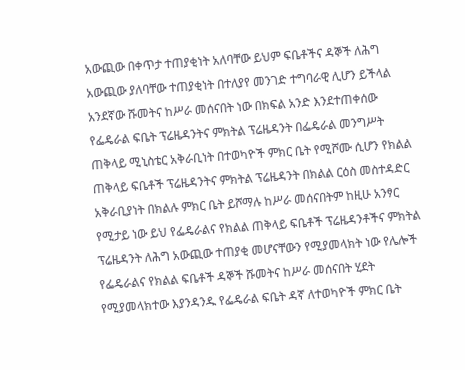አውጪው በቀጥታ ተጠያቂነት አለባቸው ይህም ፍቤቶችና ዳኞች ለሕግ አውጪው ያለባቸው ተጠያቂነት በተለያየ መንገድ ተግባራዊ ሊሆን ይችላል አንደኛው ሹመትና ከሥራ መሰናበት ነው በክፍል አንድ እንደተጠቀሰው የፌዴራል ፍቤት ፕሬዜዳንትና ምክትል ፕሬዜዳንት በፌዴራል መንግሥት ጠቅላይ ሚኒስቴር አቅራቢነት በተወካዮች ምክር ቤት የሚሾሙ ሲሆን የክልል ጠቅላይ ፍቤቶች ፕሬዜዳንትና ምክትል ፕሬዜዳንት በክልል ርዕስ መስተዳድር አቅራቢያነት በክልሉ ምክር ቤት ይሾማሉ ከሥራ መሰናበትም ከዚሁ አንፃር የሚታይ ነው ይህ የፌዴራልና የክልል ጠቅላይ ፍቤቶች ፕሬዜዳንቶችና ምክትል ፕሬዜዳንት ለሕግ አውጪው ተጠያቂ መሆናቸውን የሚያመላክት ነው የሌሎች የፌዴራልና የክልል ፍቤቶች ዳኞች ሹመትና ከሥራ መሰናበት ሂደት የሚያመላክተው እያንዳንዱ የፌዴራል ፍቤት ዳኛ ለተወካዮች ምክር ቤት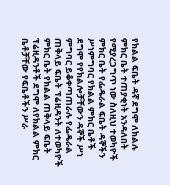የክልል ፍቤት ዳኛ ደግሞ ለክልሉ ምክር ቤት ተጠያቂነት አንዳለበት የሚያረጋግጥ ነው ስለዚህ ተወካዮች ምክር ቤት የፌዴራል ፍቤት ዳኞችን ሥነምግባር የክልል ምክር ቤቶች ደግሞ የየክልሎቻቸውን ዳኞች ሥነ ምግባር ይቆቀጣጠራሉ የፌዴራል ጠቅላይ ፍቤት ፕሬዚዳንት ለተወካዮች ምክር ቤት የክልል ጠቅላይ ፍቤት ፕሬዚዳንቶች ደግሞ ለየክልል ምክር ቤቶቻቸው የፍቤቶችን ሥራ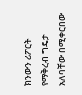ክንውን ሪፖርት የማቅረብ ግዴታ አለባቸው በሚቀርበው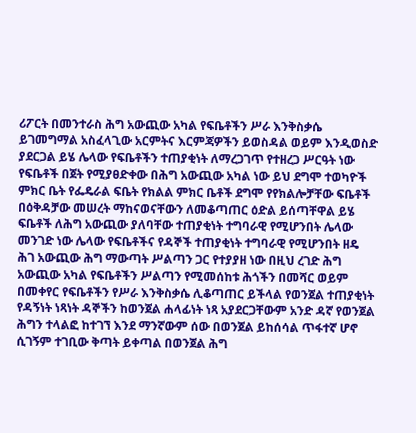ሪፖርት በመንተራስ ሕግ አውጪው አካል የፍቤቶችን ሥራ እንቅስቃሴ ይገመግማል አስፈላጊው አርምትና እርምጃዎችን ይወስዳል ወይም እንዲወስድ ያደርጋል ይሄ ሌላው የፍቤቶችን ተጠያቂነት ለማረጋገጥ የተዘረጋ ሥርዓት ነው የፍቤቶች በጀት የሚያፀድቀው በሕግ አውጪው አካል ነው ይህ ደግሞ ተወካዮች ምክር ቤት የፌዴራል ፍቤት የክልል ምክር ቤቶች ደግሞ የየክልሎቻቸው ፍቤቶች በዕቅዳቻው መሠረት ማከናወናቸውን ለመቆጣጠር ዕድል ይሰጣቸዋል ይሄ ፍቤቶች ለሕግ አውጪው ያለባቸው ተጠያቂነት ተግባራዊ የሚሆንበት ሌላው መንገድ ነው ሌላው የፍቤቶችና የዳኞች ተጠያቂነት ተግባራዊ የሚሆንበት ዘዴ ሕገ አውጪው ሕግ ማውጣት ሥልጣን ጋር የተያያዘ ነው በዚህ ረገድ ሕግ አውጪው አካል የፍቤቶችን ሥልጣን የሚመሰከቱ ሕጎችን በመሻር ወይም በመቀየር የፍቤቶችን የሥራ እንቅስቃሴ ሊቆጣጠር ይችላል የወንጀል ተጠያቂነት የዳኝነት ነጻነት ዳኞችን ከወንጀል ሐላፊነት ነጻ አያደርጋቸውም አንድ ዳኛ የወንጀል ሕግን ተላልፎ ከተገኘ እንደ ማንኛውም ሰው በወንጀል ይከሰሳል ጥፋተኛ ሆኖ ሲገኝም ተገቢው ቅጣት ይቀጣል በወንጀል ሕግ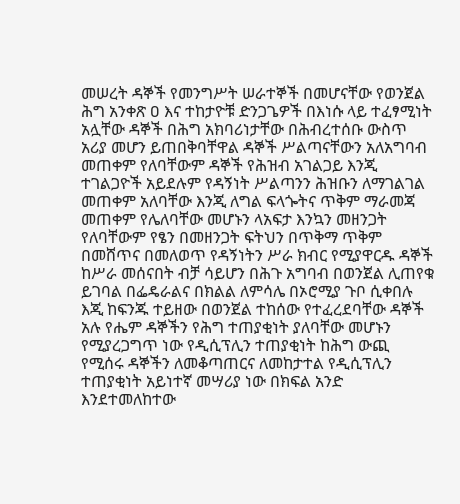መሠረት ዳኞች የመንግሥት ሠራተኞች በመሆናቸው የወንጀል ሕግ አንቀጽ ዐ እና ተከታዮቹ ድንጋጌዎች በእነሱ ላይ ተፈፃሚነት አሏቸው ዳኞች በሕግ አክባሪነታቸው በሕብረተሰቡ ውስጥ አሪያ መሆን ይጠበቅባቸዋል ዳኞች ሥልጣናቸውን አለአግባብ መጠቀም የለባቸውም ዳኞች የሕዝብ አገልጋይ እንጂ ተገልጋዮች አይደሉም የዳኝነት ሥልጣንን ሕዝቡን ለማገልገል መጠቀም አለባቸው እንጂ ለግል ፍላጐትና ጥቅም ማራመጃ መጠቀም የሌለባቸው መሆኑን ላአፍታ እንኳን መዘንጋት የለባቸውም የፄን በመዘንጋት ፍትህን በጥቅማ ጥቅም በመሸጥና በመለወጥ የዳኝነትን ሥራ ክብር የሚያዋርዱ ዳኞች ከሥራ መሰናበት ብቻ ሳይሆን በሕጉ አግባብ በወንጀል ሊጠየቁ ይገባል በፌዴራልና በክልል ለምሳሌ በኦሮሚያ ጉቦ ሲቀበሉ እጂ ከፍንጁ ተይዘው በወንጀል ተከሰው የተፈረደባቸው ዳኞች አሉ የሔም ዳኞችን የሕግ ተጠያቂነት ያለባቸው መሆኑን የሚያረጋግጥ ነው የዲሲፕሊን ተጠያቂነት ከሕግ ውጪ የሚሰሩ ዳኞችን ለመቆጣጠርና ለመከታተል የዲሲፕሊን ተጠያቂነት አይነተኛ መሣሪያ ነው በክፍል አንድ እንደተመለከተው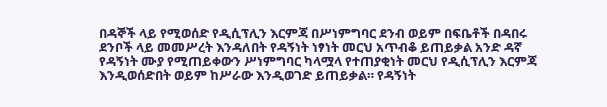በዳኞች ላይ የሚወሰድ የዲሲፕሊን እርምጃ በሥነምግባር ደንብ ወይም በፍቤቶች በዳበሩ ደንቦች ላይ መመሥረት እንዳለበት የዳኝነት ነፃነት መርህ አጥብቆ ይጠይቃል አንድ ዳኛ የዳኝነት ሙያ የሚጠይቀውን ሥነምግባር ካላሟላ የተጠያቂነት መርህ የዲሲፕሊን እርምጃ እንዲወሰድበት ወይም ከሥራው እንዲወገድ ይጠይቃል። የዳኝነት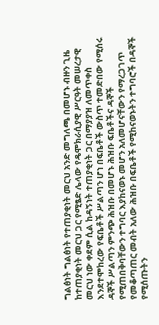ግልፅነት ግልፅነት የተጠያቂነት መርህ አንድ መግለጫ በመሆኑ ብዙን ጊዜ ከተጠያቂነት መርህ ጋር የሚፄድ ሌላው የዴሞክራሲያዊ ሥርዓት መሠረታዊ መርህ ነው ቀደም ሲል ከዳኝነት ተጠያቂነት ጋር በማያያዝ ለመጥቀስ እንደተሞከረው የፍቤቶች ሥልጣን ሆነ በፍቤቶች ውስጥ ተመድበው የሚሰሩ ዳኞች ሥልጣን ምንጭ ሕዝቡ በመሆኑ ሕዝቡ ፍቤቶችና ዳኞች የሚጠበቅባቸውን ተግባር እያከናወኑ መሆን አለመሆናቸውን የማረጋገጥ የመቆጣጠር መብት አለው ሕዝቡ በፍቤቶች የሚከናወኑትን ተግባሮች በዳኞች የሚሰጡትን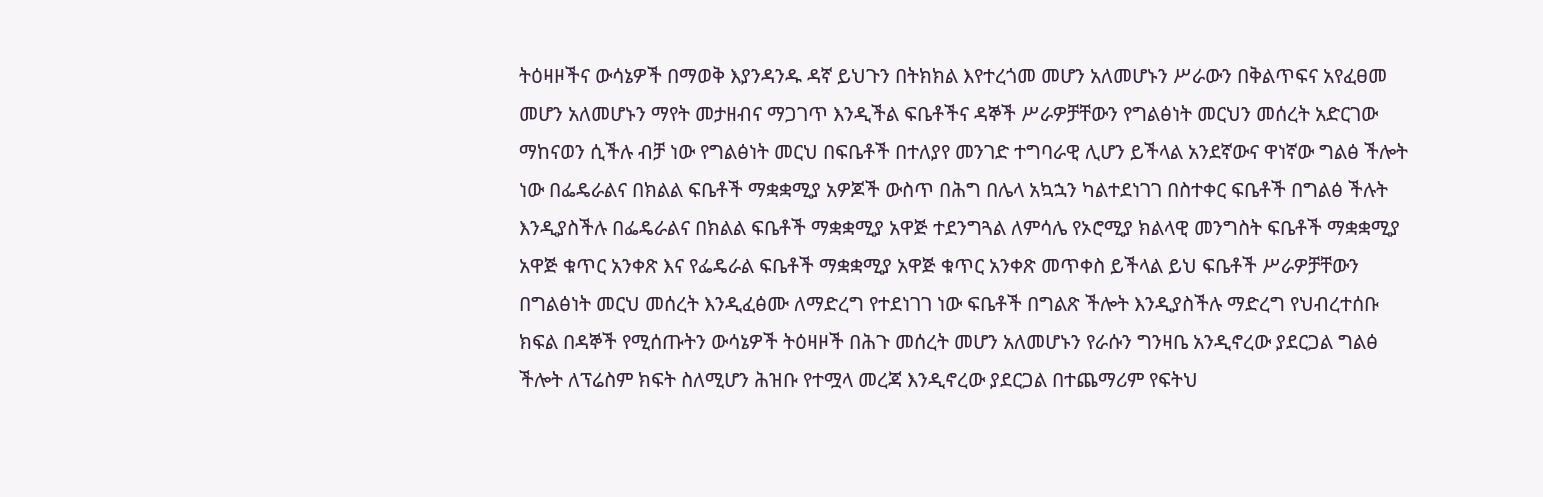ትዕዛዞችና ውሳኔዎች በማወቅ እያንዳንዱ ዳኛ ይህጉን በትክክል እየተረጎመ መሆን አለመሆኑን ሥራውን በቅልጥፍና አየፈፀመ መሆን አለመሆኑን ማየት መታዘብና ማጋገጥ እንዲችል ፍቤቶችና ዳኞች ሥራዎቻቸውን የግልፅነት መርህን መሰረት አድርገው ማከናወን ሲችሉ ብቻ ነው የግልፅነት መርህ በፍቤቶች በተለያየ መንገድ ተግባራዊ ሊሆን ይችላል አንደኛውና ዋነኛው ግልፅ ችሎት ነው በፌዴራልና በክልል ፍቤቶች ማቋቋሚያ አዎጆች ውስጥ በሕግ በሌላ አኳኋን ካልተደነገገ በስተቀር ፍቤቶች በግልፅ ችሉት እንዲያስችሉ በፌዴራልና በክልል ፍቤቶች ማቋቋሚያ አዋጅ ተደንግጓል ለምሳሌ የኦሮሚያ ክልላዊ መንግስት ፍቤቶች ማቋቋሚያ አዋጅ ቁጥር አንቀጽ እና የፌዴራል ፍቤቶች ማቋቋሚያ አዋጅ ቁጥር አንቀጽ መጥቀስ ይችላል ይህ ፍቤቶች ሥራዎቻቸውን በግልፅነት መርህ መሰረት እንዲፈፅሙ ለማድረግ የተደነገገ ነው ፍቤቶች በግልጽ ችሎት እንዲያስችሉ ማድረግ የህብረተሰቡ ክፍል በዳኞች የሚሰጡትን ውሳኔዎች ትዕዛዞች በሕጉ መሰረት መሆን አለመሆኑን የራሱን ግንዛቤ አንዲኖረው ያደርጋል ግልፅ ችሎት ለፕሬስም ክፍት ስለሚሆን ሕዝቡ የተሟላ መረጃ እንዲኖረው ያደርጋል በተጨማሪም የፍትህ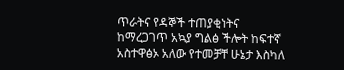ጥራትና የዳኞች ተጠያቂነትና ከማረጋገጥ አኳያ ግልፅ ችሎት ከፍተኛ አስተዋፅኦ አለው የተመቻቸ ሁኔታ እስካለ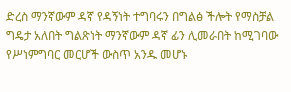ድረስ ማንኛውም ዳኛ የዳኝነት ተግባሩን በግልፅ ችሎት የማስቻል ግዴታ አለበት ግልጽነት ማንኛውም ዳኛ ፊን ሊመራበት ከሚገባው የሥነምግባር መርሆች ውስጥ አንዱ መሆኑ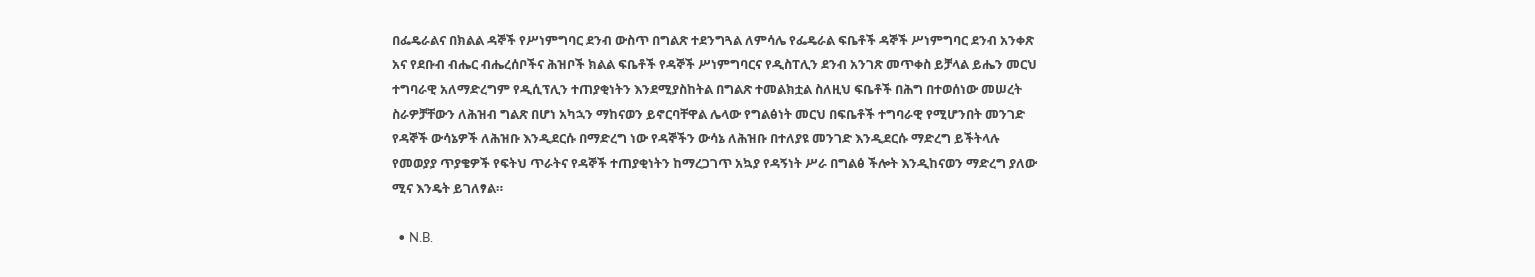በፌዴራልና በክልል ዳኞች የሥነምግባር ደንብ ውስጥ በግልጽ ተደንግጓል ለምሳሌ የፌዴራል ፍቤቶች ዳኞች ሥነምግባር ደንብ አንቀጽ አና የደቡብ ብሔር ብሔረሰቦችና ሕዝቦች ክልል ፍቤቶች የዳኞች ሥነምግባርና የዲስፐሊን ደንብ አንገጽ መጥቀስ ይቻላል ይሔን መርህ ተግባራዊ አለማድረግም የዲሲፕሊን ተጠያቂነትን እንደሚያስከትል በግልጽ ተመልክቷል ስለዚህ ፍቤቶች በሕግ በተወሰነው መሠረት ስራዎቻቸውን ለሕዝብ ግልጽ በሆነ አካኋን ማከናወን ይኖርባቸዋል ሌላው የግልፅነት መርህ በፍቤቶች ተግባራዊ የሚሆንበት መንገድ የዳኞች ውሳኔዎች ለሕዝቡ እንዲደርሱ በማድረግ ነው የዳኞችን ውሳኔ ለሕዝቡ በተለያዩ መንገድ እንዲደርሱ ማድረግ ይችትላሉ የመወያያ ጥያቄዎች የፍትህ ጥራትና የዳኞች ተጠያቂነትን ከማረጋገጥ አኳያ የዳኝነት ሥራ በግልፅ ችሎት እንዲከናወን ማድረግ ያለው ሚና እንዴት ይገለፃል።

  • N.B.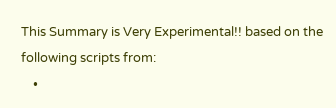This Summary is Very Experimental!! based on the following scripts from:
    •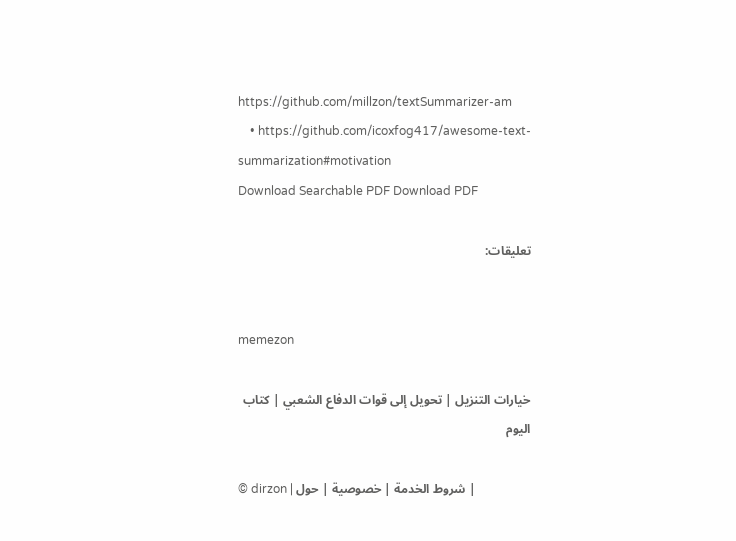https://github.com/millzon/textSummarizer-am
    • https://github.com/icoxfog417/awesome-text-summarization#motivation
Download Searchable PDF Download PDF

تعليقات:


memezon

خيارات التنزيل | تحويل إلى قوات الدفاع الشعبي | كتاب اليوم

© dirzon | شروط الخدمة | خصوصية | حول |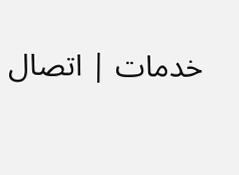خدمات | اتصال